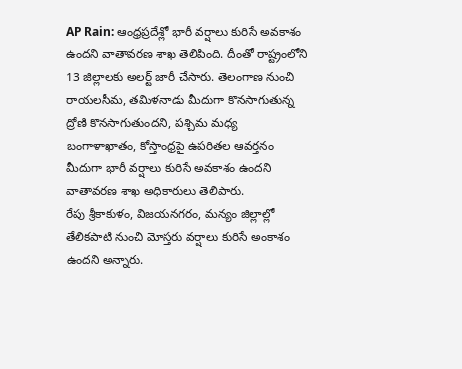AP Rain: ఆంధ్రప్రదేశ్లో భారీ వర్షాలు కురిసే అవకాశం ఉందని వాతావరణ శాఖ తెలిపింది. దీంతో రాష్ట్రంలోని 13 జిల్లాలకు అలర్ట్ జారీ చేసారు. తెలంగాణ నుంచి రాయలసీమ, తమిళనాడు మీదుగా కొనసాగుతున్న ద్రోణి కొనసాగుతుందని, పశ్చిమ మధ్య బంగాళాఖాతం, కోస్తాంధ్రపై ఉపరితల ఆవర్తనం మీదుగా భారీ వర్షాలు కురిసే అవకాశం ఉందని వాతావరణ శాఖ అధికారులు తెలిపారు.
రేపు శ్రీకాకుళం, విజయనగరం, మన్యం జిల్లాల్లో తేలికపాటి నుంచి మోస్తరు వర్షాలు కురిసే అంకాశం ఉందని అన్నారు.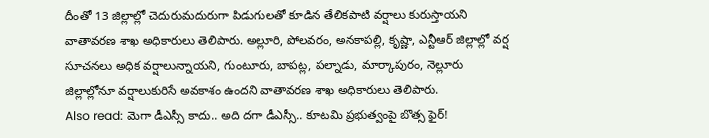దీంతో 13 జిల్లాల్లో చెదురుమదురుగా పిడుగులతో కూడిన తేలికపాటి వర్షాలు కురుస్తాయని వాతావరణ శాఖ అధికారులు తెలిపారు. అల్లూరి, పోలవరం, అనకాపల్లి, కృష్ణా, ఎన్టీఆర్ జిల్లాల్లో వర్ష సూచనలు అధిక వర్షాలున్నాయని, గుంటూరు, బాపట్ల, పల్నాడు, మార్కాపురం, నెల్లూరు జిల్లాల్లోనూ వర్షాలుకురిసే అవకాశం ఉందని వాతావరణ శాఖ అధికారులు తెలిపారు.
Also read: మెగా డీఎస్సీ కాదు.. అది దగా డీఎస్సీ.. కూటమి ప్రభుత్వంపై బొత్స ఫైర్!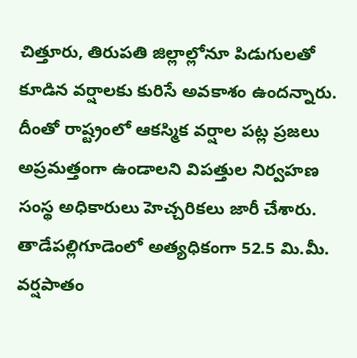చిత్తూరు, తిరుపతి జిల్లాల్లోనూ పిడుగులతో కూడిన వర్షాలకు కురిసే అవకాశం ఉందన్నారు. దీంతో రాష్ట్రంలో ఆకస్మిక వర్షాల పట్ల ప్రజలు అప్రమత్తంగా ఉండాలని విపత్తుల నిర్వహణ సంస్థ అధికారులు హెచ్చరికలు జారీ చేశారు. తాడేపల్లిగూడెంలో అత్యధికంగా 52.5 మి.మీ. వర్షపాతం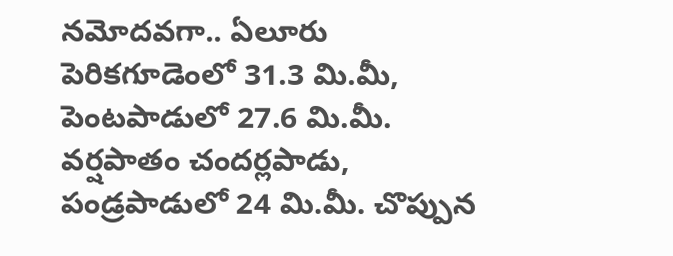నమోదవగా.. ఏలూరు పెరికగూడెంలో 31.3 మి.మీ, పెంటపాడులో 27.6 మి.మీ. వర్షపాతం చందర్లపాడు, పండ్రపాడులో 24 మి.మీ. చొప్పున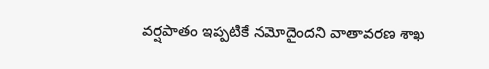వర్షపాతం ఇప్పటికే నమోదైందని వాతావరణ శాఖ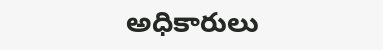అధికారులు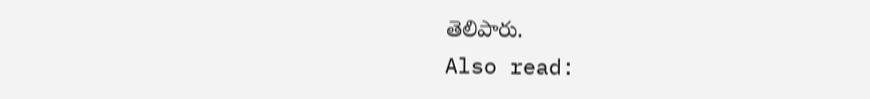తెలిపారు.
Also read: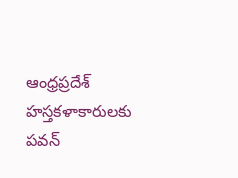ఆంధ్రప్రదేశ్ హస్తకళాకారులకు పవన్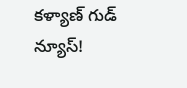కళ్యాణ్ గుడ్ న్యూస్!